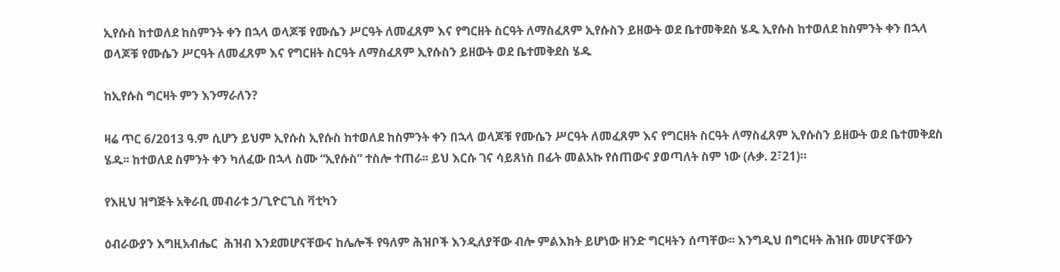ኢየሱስ ከተወለደ ከስምንት ቀን በኋላ ወላጆቹ የሙሴን ሥርዓት ለመፈጸም እና የግርዘት ስርዓት ለማስፈጸም ኢየሱስን ይዘውት ወደ ቤተመቅደስ ሄዱ ኢየሱስ ከተወለደ ከስምንት ቀን በኋላ ወላጆቹ የሙሴን ሥርዓት ለመፈጸም እና የግርዘት ስርዓት ለማስፈጸም ኢየሱስን ይዘውት ወደ ቤተመቅደስ ሄዱ

ከኢየሱስ ግርዛት ምን እንማራለን?

ዛሬ ጥር 6/2013 ዓ.ም ሲሆን ይህም ኢየሱስ ኢየሱስ ከተወለደ ከስምንት ቀን በኋላ ወላጆቹ የሙሴን ሥርዓት ለመፈጸም እና የግርዘት ስርዓት ለማስፈጸም ኢየሱስን ይዘውት ወደ ቤተመቅደስ ሄዱ፡፡ ከተወለደ ስምንት ቀን ካለፈው በኋላ ስሙ “ኢየሱስ” ተስሎ ተጠራ፡፡ ይህ እርሱ ገና ሳይጸነስ በፊት መልአኩ የሰጠውና ያወጣለት ስም ነው (ሉቃ. 2፣21)።

የእዚህ ዝግጅት አቅራቢ መብራቱ ኃ/ጊዮርጊስ ቫቲካን

ዕብራውያን እግዚአብሔር  ሕዝብ እንደመሆናቸውና ከሌሎች የዓለም ሕዝቦች እንዲለያቸው ብሎ ምልእክት ይሆነው ዘንድ ግርዛትን ሰጣቸው፡፡ እንግዲህ በግርዛት ሕዝቡ መሆናቸውን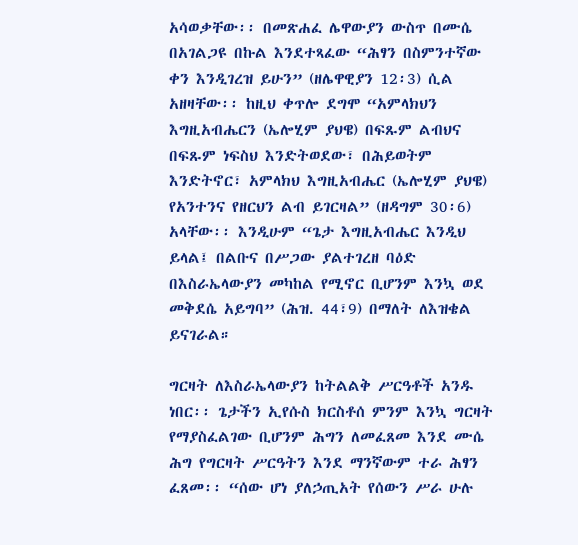አሳወቃቸው፡፡ በመጽሐፈ ሌዋውያን ውስጥ በሙሴ በአገልጋዩ በኩል እንደተጻፈው “ሕፃን በስምንተኛው ቀን እንዲገረዝ ይሁን” (ዘሌዋዊያን 12፡3) ሲል አዘዛቸው፡፡ ከዚህ ቀጥሎ ደግሞ “አምላክህን እግዚአብሔርን (ኤሎሂም ያህዌ) በፍጹም ልብህና በፍጹም ነፍስህ እንድትወደው፣ በሕይወትም እንድትኖር፣ አምላክህ እግዚአብሔር (ኤሎሂም ያህዌ) የአንተንና የዘርህን ልብ ይገርዛል” (ዘዳግም 30፡6) አላቸው፡፡ እንዲሁም “ጌታ እግዚአብሔር እንዲህ ይላል፤ በልቡና በሥጋው ያልተገረዘ ባዕድ በእስራኤላውያን መካከል የሚኖር ቢሆንም እንኳ ወደ መቅደሴ አይግባ” (ሕዝ. 44፣9) በማለት ለእዝቄል ይናገራል።

ግርዛት ለእስራኤላውያን ከትልልቅ ሥርዓቶች አንዱ ነበር፡፡ ጌታችን ኢየሱስ ክርስቶሰ ምንም እንኳ ግርዛት የማያስፈልገው ቢሆንም ሕግን ለመፈጸመ እንደ ሙሴ ሕግ የግርዛት ሥርዓትን እንደ ማንኛውም ተራ ሕፃን ፈጸመ፡፡ “ሰው ሆነ ያለኃጢአት የሰውን ሥራ ሁሉ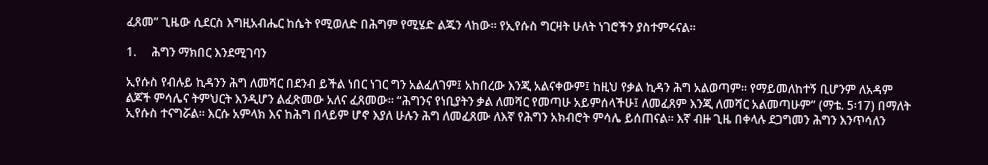ፈጸመ” ጊዜው ሲደርስ እግዚአብሔር ከሴት የሚወለድ በሕግም የሚሄድ ልጁን ላከው፡፡ የኢየሱስ ግርዛት ሁለት ነገሮችን ያስተምሩናል፡፡

1.     ሕግን ማክበር እንደሚገባን

ኢየሱስ የብሉይ ኪዳንን ሕግ ለመሻር በደንብ ይችል ነበር ነገር ግን አልፈለገም፤ አከበረው እንጂ አልናቀውም፤ ከዚህ የቃል ኪዳን ሕግ አልወጣም፡፡ የማይመለከተኝ ቢሆንም ለአዳም ልጆች ምሳሌና ትምህርት እንዲሆን ልፈጽመው አለና ፈጸመው፡፡ “ሕግንና የነቢያትን ቃል ለመሻር የመጣሁ አይምሰላችሁ፤ ለመፈጸም እንጂ ለመሻር አልመጣሁም” (ማቴ. 5፡17) በማለት ኢየሱስ ተናግሯል። እርሱ አምላክ እና ከሕግ በላይም ሆኖ እያለ ሁሉን ሕግ ለመፈጸሙ ለእኛ የሕግን አክብሮት ምሳሌ ይሰጠናል፡፡ እኛ ብዙ ጊዜ በቀላሉ ደጋግመን ሕግን እንጥሳለን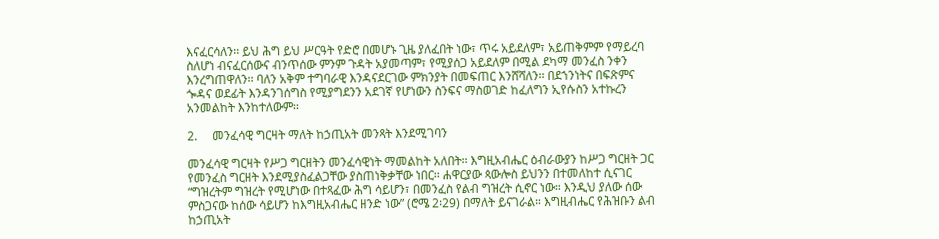እናፈርሳለን፡፡ ይህ ሕግ ይህ ሥርዓት የድሮ በመሆኑ ጊዜ ያለፈበት ነው፣ ጥሩ አይደለም፣ አይጠቅምም የማይረባ ስለሆነ ብናፈርሰውና ብንጥሰው ምንም ጉዳት አያመጣም፣ የሚያሰጋ አይደለም በሚል ደካማ መንፈስ ንቀን እንረግጠዋለን፡፡ ባለን አቅም ተግባራዊ እንዳናደርገው ምክንያት በመፍጠር እንሸሻለን፡፡ በደኀንነትና በፍጽምና ጐዳና ወደፊት እንዳንገሰግስ የሚያግደንን አደገኛ የሆነውን ስንፍና ማስወገድ ከፈለግን ኢየሱስን አተኩረን አንመልከት እንከተለውም፡፡

2.     መንፈሳዊ ግርዛት ማለት ከኃጢአት መንጻት እንደሚገባን

መንፈሳዊ ግርዛት የሥጋ ግርዘትን መንፈሳዊነት ማመልከት አለበት፡፡ እግዚአብሔር ዕብራውያን ከሥጋ ግርዘት ጋር የመንፈስ ግርዘት እንደሚያስፈልጋቸው ያስጠነቅቃቸው ነበር፡፡ ሐዋርያው ጳውሎስ ይህንን በተመለከተ ሲናገር “ግዝረትም ግዝረት የሚሆነው በተጻፈው ሕግ ሳይሆን፣ በመንፈስ የልብ ግዝረት ሲኖር ነው። እንዲህ ያለው ሰው ምስጋናው ከሰው ሳይሆን ከእግዚአብሔር ዘንድ ነው” (ሮሜ 2፡29) በማለት ይናገራል። እግዚብሔር የሕዝቡን ልብ ከኃጢአት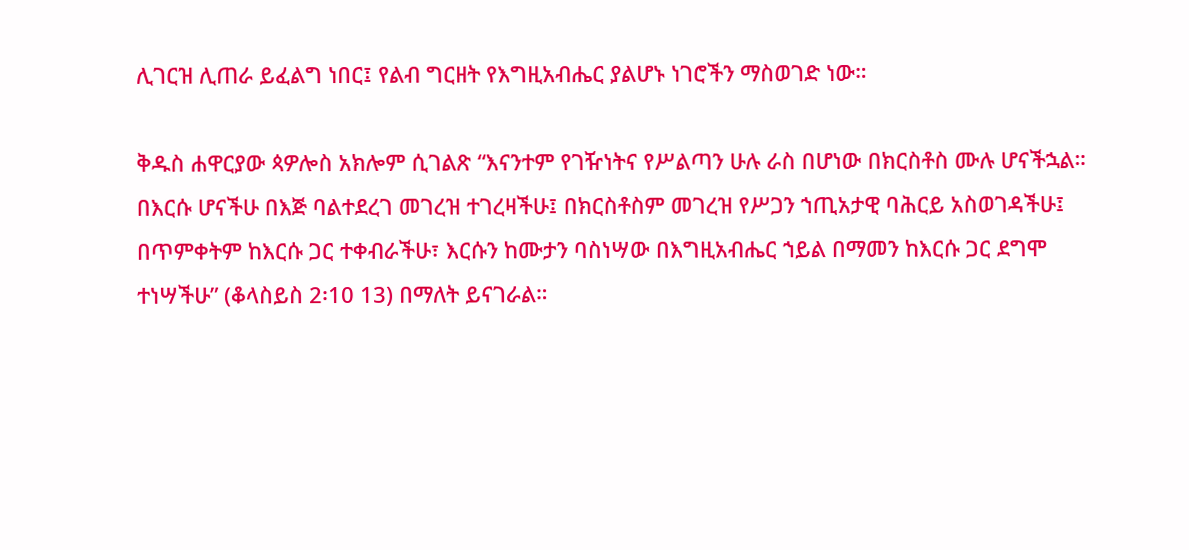ሊገርዝ ሊጠራ ይፈልግ ነበር፤ የልብ ግርዘት የእግዚአብሔር ያልሆኑ ነገሮችን ማስወገድ ነው።

ቅዱስ ሐዋርያው ጳዎሎስ አክሎም ሲገልጽ “እናንተም የገዥነትና የሥልጣን ሁሉ ራስ በሆነው በክርስቶስ ሙሉ ሆናችኋል። በእርሱ ሆናችሁ በእጅ ባልተደረገ መገረዝ ተገረዛችሁ፤ በክርስቶስም መገረዝ የሥጋን ኀጢአታዊ ባሕርይ አስወገዳችሁ፤ በጥምቀትም ከእርሱ ጋር ተቀብራችሁ፣ እርሱን ከሙታን ባስነሣው በእግዚአብሔር ኀይል በማመን ከእርሱ ጋር ደግሞ ተነሣችሁ” (ቆላስይስ 2፡10 13) በማለት ይናገራል።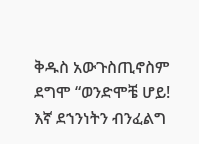ቅዱስ አውጉስጢኖስም ደግሞ “ወንድሞቼ ሆይ! እኛ ደኀንነትን ብንፈልግ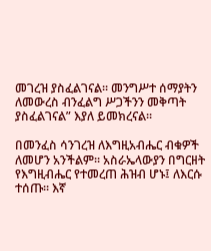መገረዝ ያስፈልገናል፡፡ መንግሥተ ሰማያትን ለመውረስ ብንፈልግ ሥጋችንን መቅጣት ያስፈልገናል” እያለ ይመክረናል፡፡

በመንፈስ ሳንገረዝ ለእግዚአብሔር ብቁዎች ለመሆን አንችልም፡፡ አስራኤላውያን በግርዘት የእግዚብሔር የተመረጠ ሕዝብ ሆኑ፤ ለእርሱ ተሰጡ፡፡ እኛ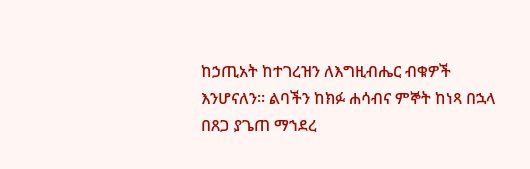ከኃጢአት ከተገረዝን ለእግዚብሔር ብቁዎች እንሆናለን፡፡ ልባችን ከክፉ ሐሳብና ምኞት ከነጻ በኋላ በጸጋ ያጌጠ ማኀደረ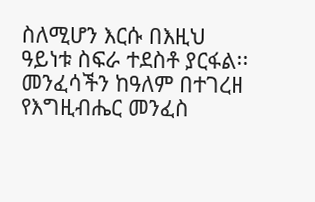ስለሚሆን እርሱ በእዚህ ዓይነቱ ስፍራ ተደስቶ ያርፋል፡፡ መንፈሳችን ከዓለም በተገረዘ የእግዚብሔር መንፈስ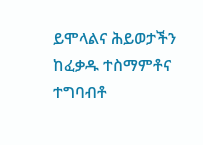ይሞላልና ሕይወታችን ከፈቃዱ ተስማምቶና ተግባብቶ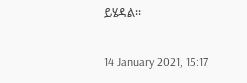ይሄዳል፡፡

14 January 2021, 15:17